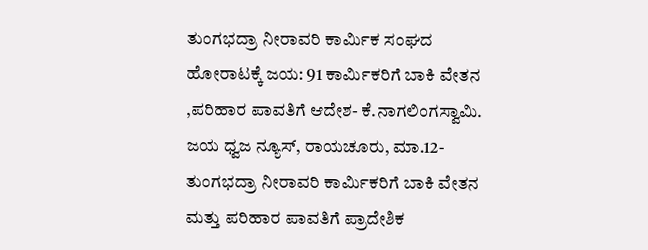ತುಂಗಭದ್ರಾ ನೀರಾವರಿ ಕಾರ್ಮಿಕ ಸಂಘದ ಹೋರಾಟಕ್ಕೆ ಜಯ: 91 ಕಾರ್ಮಿಕರಿಗೆ ಬಾಕಿ ವೇತನ ,ಪರಿಹಾರ ಪಾವತಿಗೆ ಆದೇಶ- ಕೆ.ನಾಗಲಿಂಗಸ್ವಾಮಿ. ಜಯ ಧ್ವಜ ನ್ಯೂಸ್, ರಾಯಚೂರು, ಮಾ.12- ತುಂಗಭದ್ರಾ ನೀರಾವರಿ ಕಾರ್ಮಿಕರಿಗೆ ಬಾಕಿ ವೇತನ ಮತ್ತು ಪರಿಹಾರ ಪಾವತಿಗೆ ಪ್ರಾದೇಶಿಕ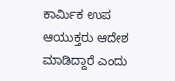ಕಾರ್ಮಿಕ ಉಪ ಆಯುಕ್ತರು ಆದೇಶ ಮಾಡಿದ್ದಾರೆ ಎಂದು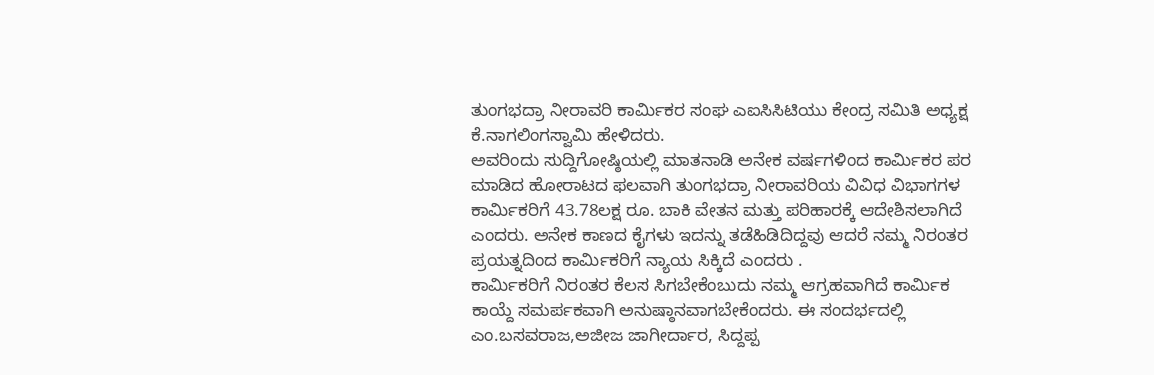ತುಂಗಭದ್ರಾ ನೀರಾವರಿ ಕಾರ್ಮಿಕರ ಸಂಘ ಎಐಸಿಸಿಟಿಯು ಕೇಂದ್ರ ಸಮಿತಿ ಅಧ್ಯಕ್ಷ ಕೆ.ನಾಗಲಿಂಗಸ್ವಾಮಿ ಹೇಳಿದರು.
ಅವರಿಂದು ಸುದ್ದಿಗೋಷ್ಠಿಯಲ್ಲಿ ಮಾತನಾಡಿ ಅನೇಕ ವರ್ಷಗಳಿಂದ ಕಾರ್ಮಿಕರ ಪರ ಮಾಡಿದ ಹೋರಾಟದ ಫಲವಾಗಿ ತುಂಗಭದ್ರಾ ನೀರಾವರಿಯ ವಿವಿಧ ವಿಭಾಗಗಳ ಕಾರ್ಮಿಕರಿಗೆ 43.78ಲಕ್ಷ ರೂ. ಬಾಕಿ ವೇತನ ಮತ್ತು ಪರಿಹಾರಕ್ಕೆ ಆದೇಶಿಸಲಾಗಿದೆ ಎಂದರು. ಅನೇಕ ಕಾಣದ ಕೈಗಳು ಇದನ್ನು ತಡೆಹಿಡಿದಿದ್ದವು ಆದರೆ ನಮ್ಮ ನಿರಂತರ ಪ್ರಯತ್ನದಿಂದ ಕಾರ್ಮಿಕರಿಗೆ ನ್ಯಾಯ ಸಿಕ್ಕಿದೆ ಎಂದರು .
ಕಾರ್ಮಿಕರಿಗೆ ನಿರಂತರ ಕೆಲಸ ಸಿಗಬೇಕೆಂಬುದು ನಮ್ಮ ಆಗ್ರಹವಾಗಿದೆ ಕಾರ್ಮಿಕ ಕಾಯ್ದೆ ಸಮರ್ಪಕವಾಗಿ ಅನುಷ್ಠಾನವಾಗಬೇಕೆಂದರು. ಈ ಸಂದರ್ಭದಲ್ಲಿ ಎಂ.ಬಸವರಾಜ,ಅಜೀಜ ಜಾಗೀರ್ದಾರ, ಸಿದ್ದಪ್ಪ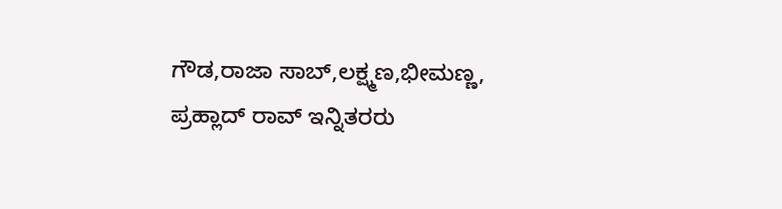ಗೌಡ,ರಾಜಾ ಸಾಬ್,ಲಕ್ಷ್ಮಣ,ಭೀಮಣ್ಣ, ಪ್ರಹ್ಲಾದ್ ರಾವ್ ಇನ್ನಿತರರು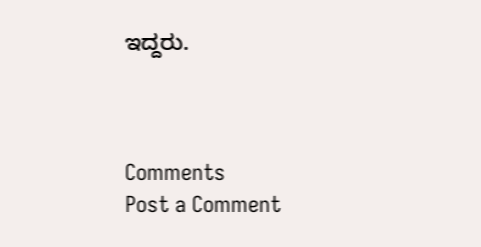ಇದ್ದರು.



Comments
Post a Comment